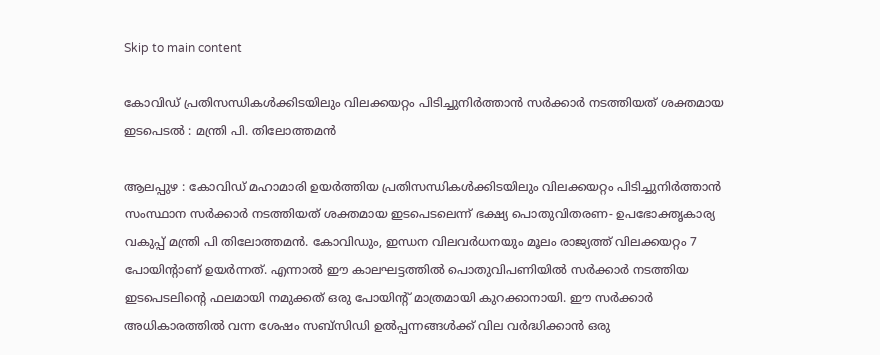Skip to main content

കോവിഡ് പ്രതിസന്ധികൾക്കിടയിലും വിലക്കയറ്റം പിടിച്ചുനിർത്താൻ സർക്കാർ നടത്തിയത് ശക്തമായ ഇടപെടൽ : മന്ത്രി പി. തിലോത്തമൻ

ആലപ്പുഴ : കോവിഡ് മഹാമാരി ഉയർത്തിയ പ്രതിസന്ധികൾക്കിടയിലും വിലക്കയറ്റം പിടിച്ചുനിർത്താൻ സംസ്ഥാന സർക്കാർ നടത്തിയത് ശക്തമായ ഇടപെടലെന്ന് ഭക്ഷ്യ പൊതുവിതരണ- ഉപഭോക്തൃകാര്യ വകുപ്പ് മന്ത്രി പി തിലോത്തമൻ. കോവിഡും, ഇന്ധന വിലവർധനയും മൂലം രാജ്യത്ത് വിലക്കയറ്റം 7 പോയിന്റാണ് ഉയർന്നത്. എന്നാൽ ഈ കാലഘട്ടത്തിൽ പൊതുവിപണിയിൽ സർക്കാർ നടത്തിയ ഇടപെടലിന്റെ ഫലമായി നമുക്കത് ഒരു പോയിന്റ് മാത്രമായി കുറക്കാനായി. ഈ സർക്കാർ അധികാരത്തിൽ വന്ന ശേഷം സബ്‌സിഡി ഉൽപ്പന്നങ്ങൾക്ക് വില വർദ്ധിക്കാൻ ഒരു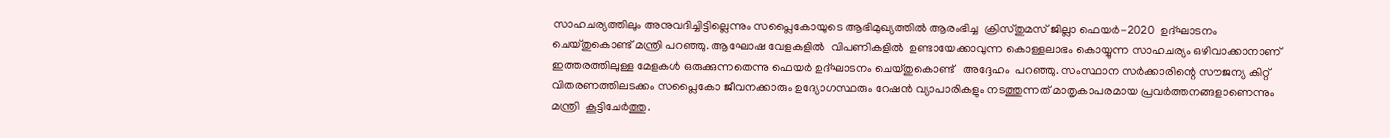സാഹചര്യത്തിലും അനുവദിച്ചിട്ടില്ലെന്നും സപ്ലൈകോയുടെ ആഭിമുഖ്യത്തിൽ ആരംഭിച്ച  ക്രിസ്തുമസ് ജില്ലാ ഫെയർ-2020  ഉദ്ഘാടനം ചെയ്തുകൊണ്ട് മന്ത്രി പറഞ്ഞു. ആഘോഷ വേളകളിൽ  വിപണികളിൽ  ഉണ്ടായേക്കാവുന്ന കൊള്ളലാഭം കൊയ്യുന്ന സാഹചര്യം ഒഴിവാക്കാനാണ് ഇത്തരത്തിലുള്ള മേളകൾ ഒരുക്കുന്നതെന്നു ഫെയർ ഉദ്ഘാടനം ചെയ്തുകൊണ്ട്   അദ്ദേഹം  പറഞ്ഞു. സംസ്ഥാന സർക്കാരിന്റെ സൗജന്യ കിറ്റ് വിതരണത്തിലടക്കം സപ്ലൈകോ ജീവനക്കാരും ഉദ്യോഗസ്ഥരും റേഷൻ വ്യാപാരികളും നടത്തുന്നത് മാതൃകാപരമായ പ്രവർത്തനങ്ങളാണെന്നും മന്ത്രി  കൂട്ടിചേർത്തു.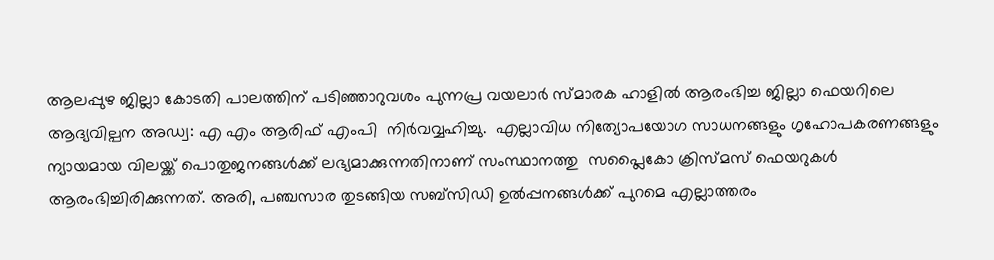ആലപ്പുഴ ജില്ലാ കോടതി പാലത്തിന് പടിഞ്ഞാറുവശം പുന്നപ്ര വയലാർ സ്മാരക ഹാളിൽ ആരംഭിച്ച ജില്ലാ ഫെയറിലെ ആദ്യവില്പന അഡ്വ: എ എം ആരിഫ് എംപി  നിർവവ്വഹിച്ചു.  എല്ലാവിധ നിത്യോപയോഗ സാധനങ്ങളും ഗൃഹോപകരണങ്ങളും ന്യായമായ വിലയ്ക്ക് പൊതുജനങ്ങൾക്ക് ലഭ്യമാക്കുന്നതിനാണ് സംസ്ഥാനത്തു  സപ്ലൈകോ ക്രിസ്മസ് ഫെയറുകൾ ആരംഭിച്ചിരിക്കുന്നത്. അരി, പഞ്ചസാര തുടങ്ങിയ സബ്‌സിഡി ഉൽപ്പനങ്ങൾക്ക് പുറമെ എല്ലാത്തരം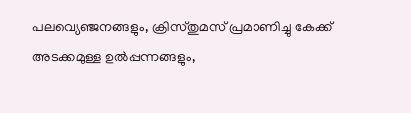പലവ്യെഞ്ജനങ്ങളും, ക്രിസ്തുമസ് പ്രമാണിച്ചു കേക്ക് അടക്കമുള്ള ഉൽപ്പന്നങ്ങളും,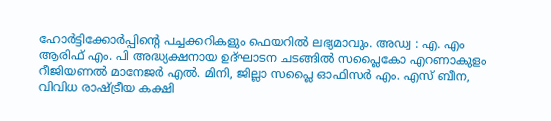ഹോർട്ടിക്കോർപ്പിന്റെ പച്ചക്കറികളും ഫെയറിൽ ലഭ്യമാവും. അഡ്വ : എ. എം ആരിഫ് എം. പി അദ്ധ്യക്ഷനായ ഉദ്ഘാടന ചടങ്ങിൽ സപ്ലൈകോ എറണാകുളം റീജിയണൽ മാനേജർ എൽ. മിനി, ജില്ലാ സപ്ലൈ ഓഫിസർ എം. എസ് ബീന, വിവിധ രാഷ്ട്രീയ കക്ഷി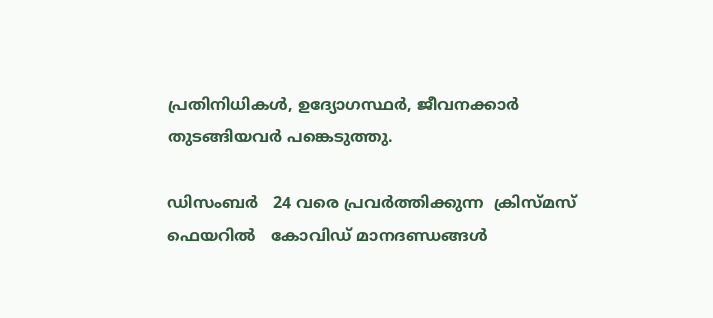പ്രതിനിധികൾ, ഉദ്യോഗസ്ഥർ, ജീവനക്കാർ തുടങ്ങിയവർ പങ്കെടുത്തു.

ഡിസംബർ   24 വരെ പ്രവർത്തിക്കുന്ന  ക്രിസ്മസ് ഫെയറിൽ   കോവിഡ് മാനദണ്ഡങ്ങൾ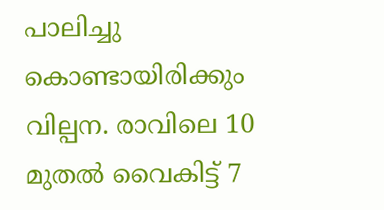പാലിച്ചു കൊണ്ടായിരിക്കും വില്പന. രാവിലെ 10 മുതൽ വൈകിട്ട് 7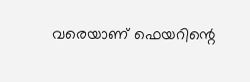വരെയാണ് ഫെയറിന്റെ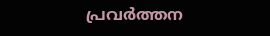പ്രവർത്തന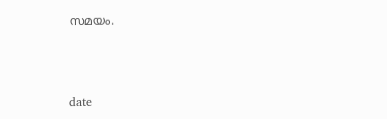സമയം.



date